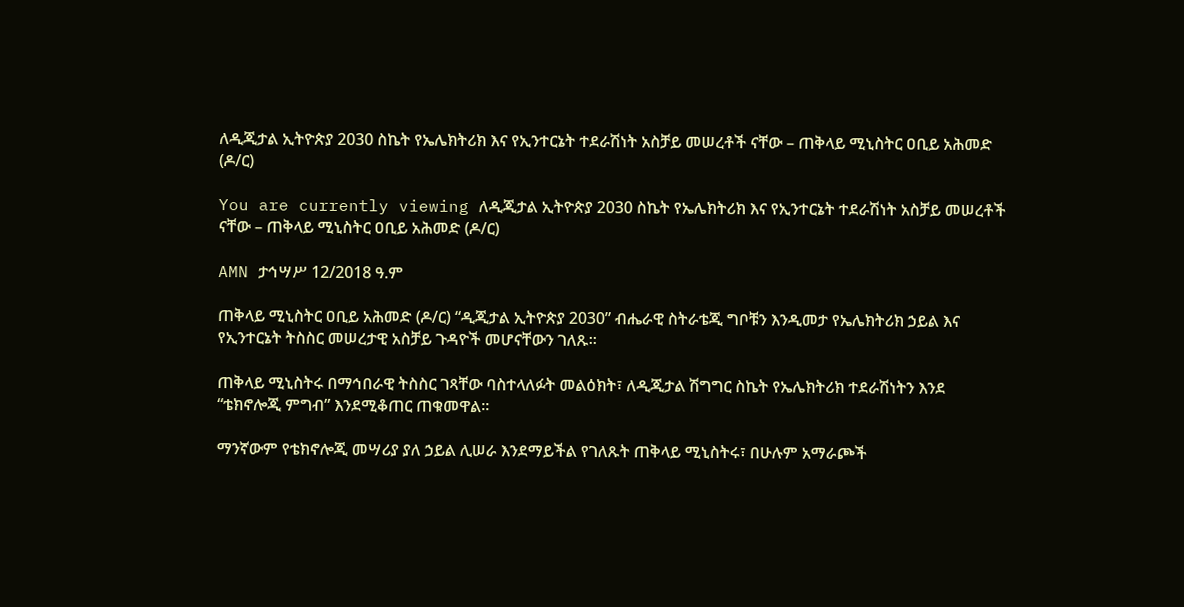ለዲጂታል ኢትዮጵያ 2030 ስኬት የኤሌክትሪክ እና የኢንተርኔት ተደራሽነት አስቻይ መሠረቶች ናቸው – ጠቅላይ ሚኒስትር ዐቢይ አሕመድ (ዶ/ር)

You are currently viewing ለዲጂታል ኢትዮጵያ 2030 ስኬት የኤሌክትሪክ እና የኢንተርኔት ተደራሽነት አስቻይ መሠረቶች ናቸው – ጠቅላይ ሚኒስትር ዐቢይ አሕመድ (ዶ/ር)

AMN ታኅሣሥ 12/2018 ዓ.ም

ጠቅላይ ሚኒስትር ዐቢይ አሕመድ (ዶ/ር) “ዲጂታል ኢትዮጵያ 2030” ብሔራዊ ስትራቴጂ ግቦቹን እንዲመታ የኤሌክትሪክ ኃይል እና የኢንተርኔት ትስስር መሠረታዊ አስቻይ ጉዳዮች መሆናቸውን ገለጹ።

ጠቅላይ ሚኒስትሩ በማኅበራዊ ትስስር ገጻቸው ባስተላለፉት መልዕክት፣ ለዲጂታል ሽግግር ስኬት የኤሌክትሪክ ተደራሽነትን እንደ “ቴክኖሎጂ ምግብ” እንደሚቆጠር ጠቁመዋል።

ማንኛውም የቴክኖሎጂ መሣሪያ ያለ ኃይል ሊሠራ እንደማይችል የገለጹት ጠቅላይ ሚኒስትሩ፣ በሁሉም አማራጮች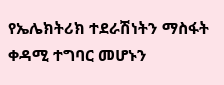የኤሌክትሪክ ተደራሽነትን ማስፋት ቀዳሚ ተግባር መሆኑን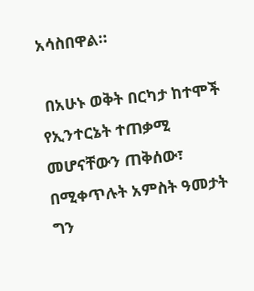አሳስበዋል።

 በአሁኑ ወቅት በርካታ ከተሞች የኢንተርኔት ተጠቃሚ መሆናቸውን ጠቅሰው፣ በሚቀጥሉት አምስት ዓመታት ግን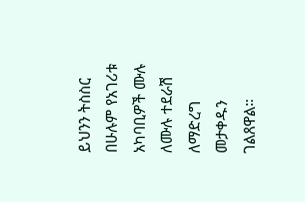ይህንን ትስስር በሁሉም የአገሪቱ አካባቢዎች ሙሉ ለሙሉ ተደራሽ ለማድረግ መታቀዱን ገልጸዋል።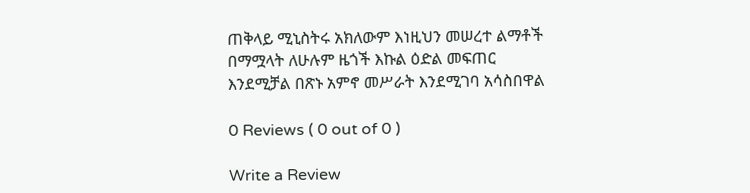ጠቅላይ ሚኒስትሩ አክለውም እነዚህን መሠረተ ልማቶች በማሟላት ለሁሉም ዜጎች እኩል ዕድል መፍጠር እንደሚቻል በጽኑ አምኖ መሥራት እንደሚገባ አሳስበዋል

0 Reviews ( 0 out of 0 )

Write a Review